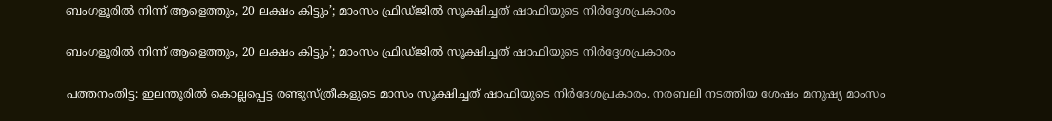ബംഗളൂരില്‍ നിന്ന് ആളെത്തും, 20 ലക്ഷം കിട്ടും’; മാംസം ഫ്രിഡ്ജില്‍ സൂക്ഷിച്ചത് ഷാഫിയുടെ നിര്‍ദ്ദേശപ്രകാരം

ബംഗളൂരില്‍ നിന്ന് ആളെത്തും, 20 ലക്ഷം കിട്ടും’; മാംസം ഫ്രിഡ്ജില്‍ സൂക്ഷിച്ചത് ഷാഫിയുടെ നിര്‍ദ്ദേശപ്രകാരം

പത്തനംതിട്ട: ഇലന്തൂരില്‍ കൊല്ലപ്പെട്ട രണ്ടുസ്ത്രീകളുടെ മാസം സൂക്ഷിച്ചത് ഷാഫിയുടെ നിര്‍ദേശപ്രകാരം. നരബലി നടത്തിയ ശേഷം മനുഷ്യ മാംസം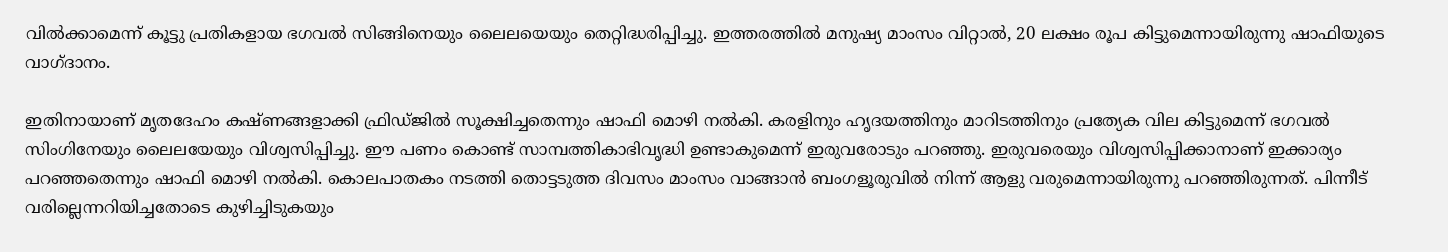വില്‍ക്കാമെന്ന് കൂട്ടു പ്രതികളായ ഭഗവല്‍ സിങ്ങിനെയും ലൈലയെയും തെറ്റിദ്ധരിപ്പിച്ചു. ഇത്തരത്തില്‍ മനുഷ്യ മാംസം വിറ്റാല്‍, 20 ലക്ഷം രൂപ കിട്ടുമെന്നായിരുന്നു ഷാഫിയുടെ വാഗ്ദാനം.

ഇതിനായാണ് മൃതദേഹം കഷ്ണങ്ങളാക്കി ഫ്രിഡ്ജില്‍ സൂക്ഷിച്ചതെന്നും ഷാഫി മൊഴി നല്‍കി. കരളിനും ഹൃദയത്തിനും മാറിടത്തിനും പ്രത്യേക വില കിട്ടുമെന്ന് ഭഗവല്‍ സിംഗിനേയും ലൈലയേയും വിശ്വസിപ്പിച്ചു. ഈ പണം കൊണ്ട് സാമ്പത്തികാഭിവൃദ്ധി ഉണ്ടാകുമെന്ന് ഇരുവരോടും പറഞ്ഞു. ഇരുവരെയും വിശ്വസിപ്പിക്കാനാണ് ഇക്കാര്യം പറഞ്ഞതെന്നും ഷാഫി മൊഴി നല്‍കി. കൊലപാതകം നടത്തി തൊട്ടടുത്ത ദിവസം മാംസം വാങ്ങാന്‍ ബംഗളൂരുവില്‍ നിന്ന് ആളു വരുമെന്നായിരുന്നു പറഞ്ഞിരുന്നത്. പിന്നീട് വരില്ലെന്നറിയിച്ചതോടെ കുഴിച്ചിടുകയും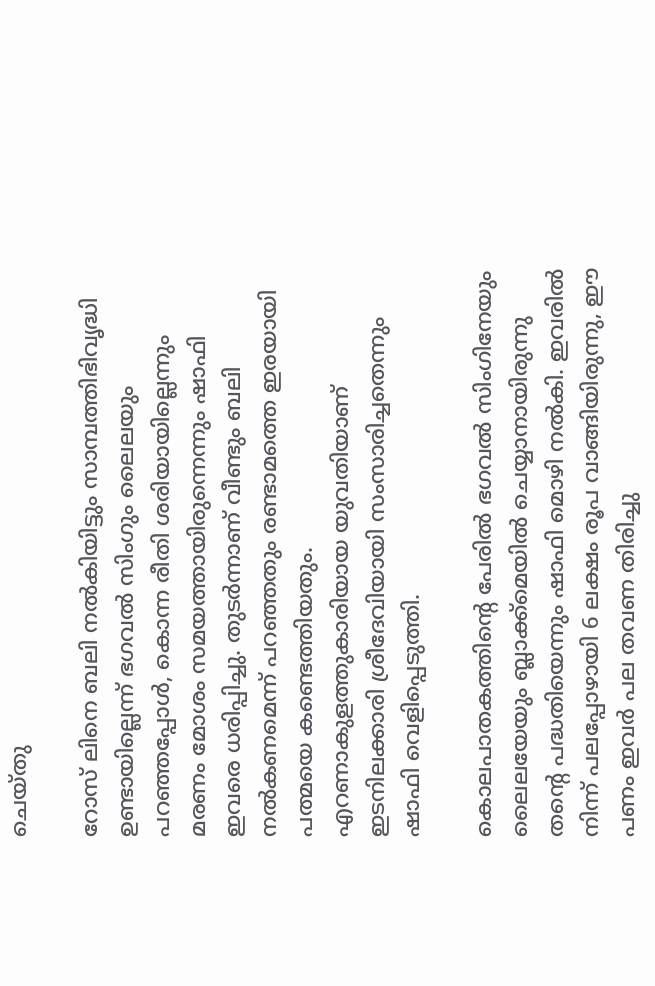ചെയ്തു

റോസ് ലിനെ ബലി നല്‍കിയിട്ടും സാമ്പത്തിഭിവൃദ്ധി ഉണ്ടായില്ലെന്ന് ഭഗവല്‍ സിംഗും ലൈലയും പറഞ്ഞപ്പോള്‍, കൊന്ന രീതി ശരിയായില്ലെന്നും മരണം മോശം സമയത്തായിരുന്നെന്നും ഷാഫി ഇവരെ ധരിപ്പിച്ചു. തുടര്‍ന്നാണ് വീണ്ടും ബലി നല്‍കണമെന്ന് പറഞ്ഞതും രണ്ടാമത്തെ ഇരയായി പത്മയെ കണ്ടെത്തിയതും. എറണാകുളത്തുകാരിയായ യുവതിയാണ് ഇടനിലക്കാരി ശ്രീദേവിയായി സംസാരിച്ചതെന്നും ഷാഫി വെളിപ്പെടുത്തി.

കൊലപാതകത്തിന്റെ പേരില്‍ ഭഗവല്‍ സിംഗിനേയും ലൈലയേയും ബ്ലാക്ക്‌മെയില്‍ ചെയ്യാനായിരുന്നു തന്റെ പദ്ധതിയെന്നും ഷാഫി മൊഴി നല്‍കി. ഇവരില്‍ നിന്ന് പലപ്പോഴായി 6 ലക്ഷം രൂപ വാങ്ങിയിരുന്നു, ഈ പണം ഇവര്‍ പല തവണ തിരിച്ചു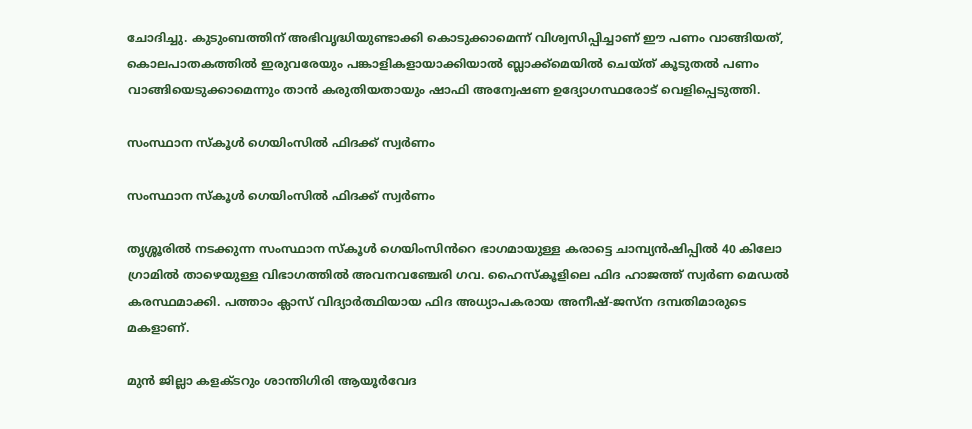ചോദിച്ചു. കുടുംബത്തിന് അഭിവൃദ്ധിയുണ്ടാക്കി കൊടുക്കാമെന്ന് വിശ്വസിപ്പിച്ചാണ് ഈ പണം വാങ്ങിയത്, കൊലപാതകത്തില്‍ ഇരുവരേയും പങ്കാളികളായാക്കിയാല്‍ ബ്ലാക്ക്‌മെയില്‍ ചെയ്ത് കൂടുതല്‍ പണം വാങ്ങിയെടുക്കാമെന്നും താന്‍ കരുതിയതായും ഷാഫി അന്വേഷണ ഉദ്യോഗസ്ഥരോട് വെളിപ്പെടുത്തി.

സംസ്ഥാന സ്കൂൾ ഗെയിംസിൽ ഫിദക്ക് സ്വർണം

സംസ്ഥാന സ്കൂൾ ഗെയിംസിൽ ഫിദക്ക് സ്വർണം

തൃശ്ശൂരിൽ നടക്കുന്ന സംസ്ഥാന സ്കൂൾ ഗെയിംസിൻറെ ഭാഗമായുള്ള കരാട്ടെ ചാമ്പ്യൻഷിപ്പിൽ 40 കിലോ ഗ്രാമിൽ താഴെയുള്ള വിഭാഗത്തിൽ അവനവഞ്ചേരി ഗവ. ഹൈസ്കൂളിലെ ഫിദ ഹാജത്ത് സ്വർണ മെഡൽ കരസ്ഥമാക്കി. പത്താം ക്ലാസ് വിദ്യാർത്ഥിയായ ഫിദ അധ്യാപകരായ അനീഷ്-ജസ്ന ദമ്പതിമാരുടെ മകളാണ്.

മുൻ ജില്ലാ കളക്ടറും ശാന്തിഗിരി ആയൂർവേദ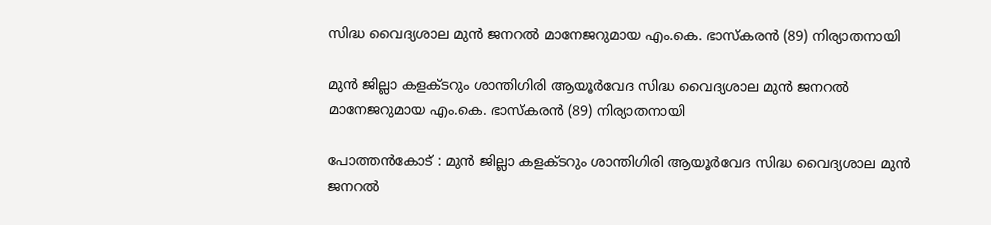സിദ്ധ വൈദ്യശാല മുൻ ജനറൽ മാനേജറുമായ എം.കെ. ഭാസ്കരൻ (89) നിര്യാതനായി

മുൻ ജില്ലാ കളക്ടറും ശാന്തിഗിരി ആയൂർവേദ സിദ്ധ വൈദ്യശാല മുൻ ജനറൽ മാനേജറുമായ എം.കെ. ഭാസ്കരൻ (89) നിര്യാതനായി

പോത്തൻകോട് : മുൻ ജില്ലാ കളക്ടറും ശാന്തിഗിരി ആയൂർവേദ സിദ്ധ വൈദ്യശാല മുൻ ജനറൽ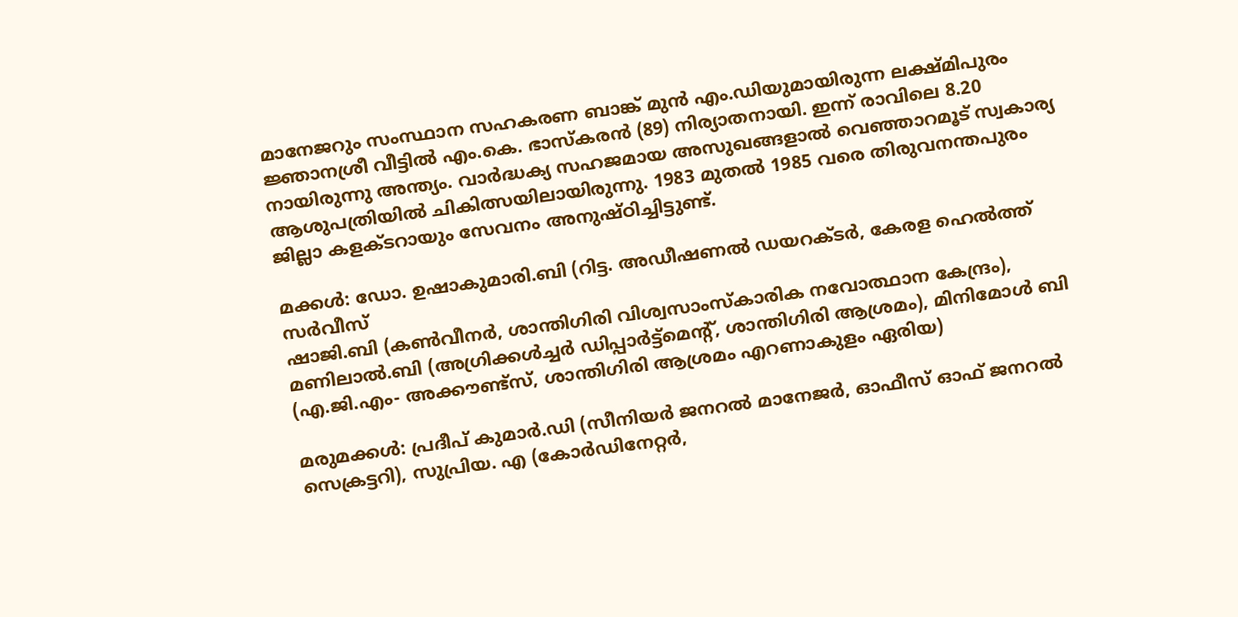മാനേജറും സംസ്ഥാന സഹകരണ ബാങ്ക് മുൻ എം.ഡിയുമായിരുന്ന ലക്ഷ്മിപുരം ജ്ഞാനശ്രീ വീട്ടിൽ എം.കെ. ഭാസ്കരൻ (89) നിര്യാതനായി. ഇന്ന് രാവിലെ 8.20 നായിരുന്നു അന്ത്യം. വാർദ്ധക്യ സഹജമായ അസുഖങ്ങളാൽ വെഞ്ഞാറമൂട് സ്വകാര്യ ആശുപത്രിയിൽ ചികിത്സയിലായിരുന്നു. 1983 മുതൽ 1985 വരെ തിരുവനന്തപുരം ജില്ലാ കളക്ടറായും സേവനം അനുഷ്ഠിച്ചിട്ടുണ്ട്.

മക്കൾ: ഡോ. ഉഷാകുമാരി.ബി (റിട്ട. അഡീഷണൽ ഡയറക്ടർ, കേരള ഹെൽത്ത് സർവീസ്
ഷാജി.ബി (കൺവീനർ, ശാന്തിഗിരി വിശ്വസാംസ്കാരിക നവോത്ഥാന കേന്ദ്രം), മണിലാൽ.ബി (അഗ്രിക്കൾച്ചർ ഡിപ്പാർട്ട്മെന്റ്, ശാന്തിഗിരി ആശ്രമം), മിനിമോൾ ബി (എ.ജി.എം- അക്കൗണ്ട്സ്, ശാന്തിഗിരി ആശ്രമം എറണാകുളം ഏരിയ)

മരുമക്കൾ: പ്രദീപ് കുമാർ.ഡി (സീനിയർ ജനറൽ മാനേജർ, ഓഫീസ് ഓഫ് ജനറൽ സെക്രട്ടറി), സുപ്രിയ. എ (കോർഡിനേറ്റർ,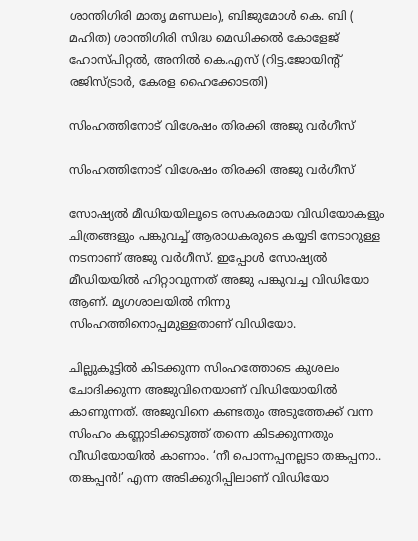ശാന്തിഗിരി മാതൃ മണ്ഡലം), ബിജുമോൾ കെ. ബി ( മഹിത) ശാന്തിഗിരി സിദ്ധ മെഡിക്കൽ കോളേജ് ഹോസ്പിറ്റൽ, അനിൽ കെ.എസ് (റിട്ട.ജോയിന്റ് രജിസ്ട്രാർ, കേരള ഹൈക്കോടതി)

സിംഹത്തിനോട് വിശേഷം തിരക്കി അജു വർഗീസ്

സിംഹത്തിനോട് വിശേഷം തിരക്കി അജു വർഗീസ്

സോഷ്യൽ മീഡിയയിലൂടെ രസകരമായ വിഡിയോകളും ചിത്രങ്ങളും പങ്കുവച്ച് ആരാധകരുടെ കയ്യടി നേടാറുള്ള നടനാണ് അജു വർഗീസ്. ഇപ്പോൾ സോഷ്യൽ മീഡിയയിൽ ഹിറ്റാവുന്നത് അജു പങ്കുവച്ച വിഡിയോ ആണ്. മൃഗശാലയിൽ നിന്നു സിംഹത്തിനൊപ്പമുള്ളതാണ് വിഡിയോ.

ചില്ലുകൂട്ടിൽ കിടക്കുന്ന സിംഹത്തോടെ കുശലം ചോദിക്കുന്ന അജുവിനെയാണ് വിഡിയോയിൽ കാണുന്നത്. അജുവിനെ കണ്ടതും അടുത്തേക്ക് വന്ന സിംഹം കണ്ണാടിക്കടുത്ത് തന്നെ കിടക്കുന്നതും വീഡിയോയിൽ കാണാം. ‘നീ പൊന്നപ്പനല്ലടാ തങ്കപ്പനാ.. തങ്കപ്പൻ!’ എന്ന അടിക്കുറിപ്പിലാണ് വിഡിയോ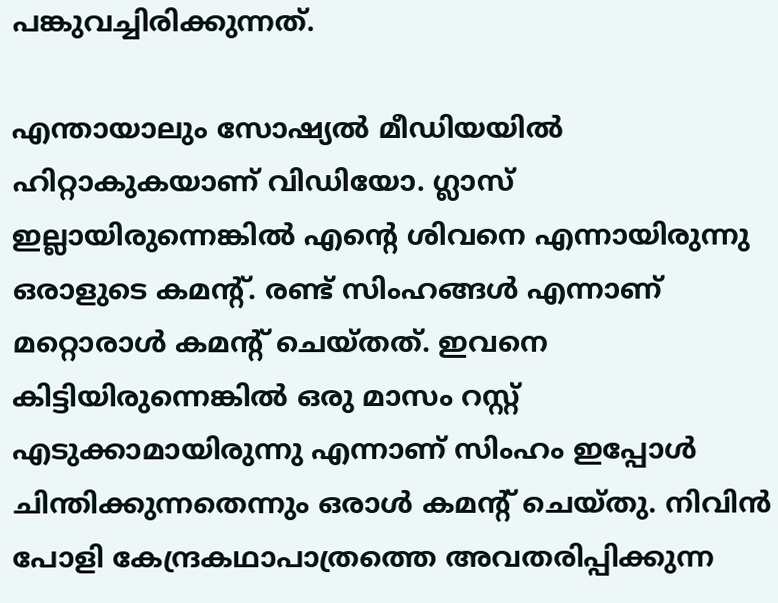പങ്കുവച്ചിരിക്കുന്നത്.

എന്തായാലും സോഷ്യൽ മീഡിയയിൽ ഹിറ്റാകുകയാണ് വിഡിയോ. ഗ്ലാസ് ഇല്ലായിരുന്നെങ്കിൽ എന്റെ ശിവനെ എന്നായിരുന്നു ഒരാളുടെ കമന്റ്. രണ്ട് സിംഹങ്ങൾ എന്നാണ് മറ്റൊരാൾ‍ കമന്റ് ചെയ്തത്. ഇവനെ കിട്ടിയിരുന്നെങ്കിൽ ഒരു മാസം റസ്റ്റ് എടുക്കാമായിരുന്നു എന്നാണ് സിംഹം ഇപ്പോൾ ചിന്തിക്കുന്നതെന്നും ഒരാൾ കമന്റ് ചെയ്തു. നിവിന്‍ പോളി കേന്ദ്രകഥാപാത്രത്തെ അവതരിപ്പിക്കുന്ന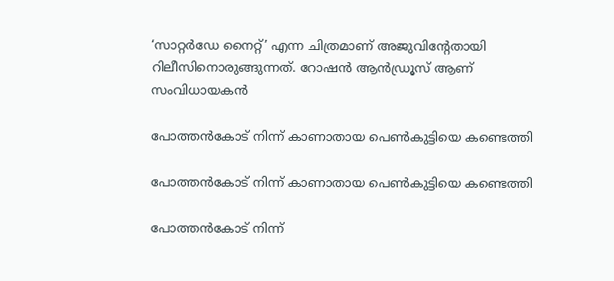‘സാറ്റര്‍ഡേ നൈറ്റ്’ എന്ന ചിത്രമാണ് അജുവിന്‍റേതായി റിലീസിനൊരുങ്ങുന്നത്. റോഷന്‍ ആന്‍ഡ്രൂസ് ആണ് സംവിധായകന്‍

പോത്തൻകോട് നിന്ന് കാണാതായ പെൺകുട്ടിയെ കണ്ടെത്തി

പോത്തൻകോട് നിന്ന് കാണാതായ പെൺകുട്ടിയെ കണ്ടെത്തി

പോത്തൻകോട് നിന്ന്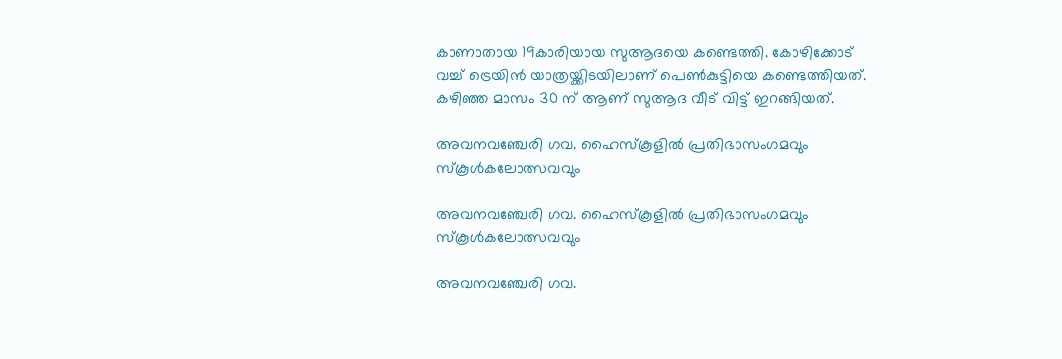കാണാതായ 19കാരിയായ സുആദയെ കണ്ടെത്തി. കോഴിക്കോട് വച്ച് ട്രെയിൻ യാത്രയ്ക്കിടയിലാണ് പെൺകുട്ടിയെ കണ്ടെത്തിയത്. കഴിഞ്ഞ മാസം 30 ന് ആണ് സുആദ വീട് വിട്ട് ഇറങ്ങിയത്.

അവനവഞ്ചേരി ഗവ. ഹൈസ്കൂളിൽ പ്രതിഭാസംഗമവും സ്കൂൾകലോത്സവവും

അവനവഞ്ചേരി ഗവ. ഹൈസ്കൂളിൽ പ്രതിഭാസംഗമവും സ്കൂൾകലോത്സവവും

അവനവഞ്ചേരി ഗവ.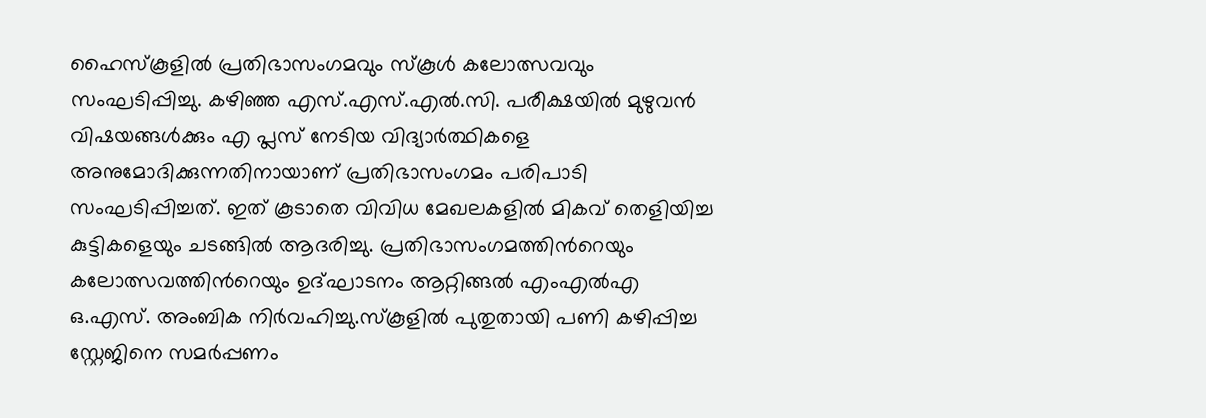ഹൈസ്കൂളിൽ പ്രതിഭാസംഗമവും സ്കൂൾ കലോത്സവവും സംഘടിപ്പിച്ചു. കഴിഞ്ഞ എസ്.എസ്.എൽ.സി. പരീക്ഷയിൽ മുഴുവൻ വിഷയങ്ങൾക്കും എ പ്ലസ് നേടിയ വിദ്യാർത്ഥികളെ അനുമോദിക്കുന്നതിനായാണ് പ്രതിഭാസംഗമം പരിപാടി സംഘടിപ്പിച്ചത്. ഇത് കൂടാതെ വിവിധ മേഖലകളിൽ മികവ് തെളിയിച്ച കുട്ടികളെയും ചടങ്ങിൽ ആദരിച്ചു. പ്രതിഭാസംഗമത്തിൻറെയും കലോത്സവത്തിൻറെയും ഉദ്ഘാടനം ആറ്റിങ്ങൽ എംഎൽഎ ഒ.എസ്. അംബിക നിർവഹിച്ചു.സ്കൂളിൽ പുതുതായി പണി കഴിപ്പിച്ച സ്റ്റേജിനെ സമർപ്പണം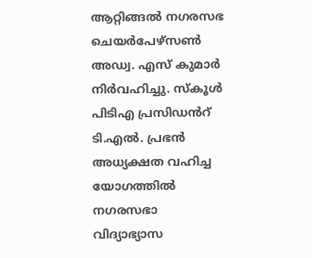ആറ്റിങ്ങൽ നഗരസഭ ചെയർപേഴ്സൺ അഡ്വ. എസ് കുമാർ നിർവഹിച്ചു. സ്കൂൾ പിടിഎ പ്രസിഡൻറ് ടി.എൽ. പ്രഭൻ അധ്യക്ഷത വഹിച്ച യോഗത്തിൽ നഗരസഭാ വിദ്യാഭ്യാസ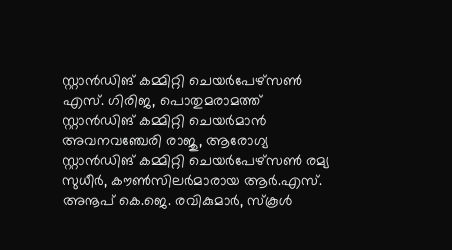സ്റ്റാൻഡിങ് കമ്മിറ്റി ചെയർപേഴ്സൺ എസ്. ഗിരിജ, പൊതുമരാമത്ത് സ്റ്റാൻഡിങ് കമ്മിറ്റി ചെയർമാൻ അവനവഞ്ചേരി രാജു, ആരോഗ്യ സ്റ്റാൻഡിങ് കമ്മിറ്റി ചെയർപേഴ്സൺ രമ്യ സുധീർ, കൗൺസിലർമാരായ ആർ.എസ്. അനൂപ് കെ.ജെ. രവികുമാർ, സ്കൂൾ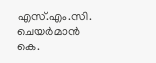എസ്.എം.സി. ചെയർമാൻ കെ.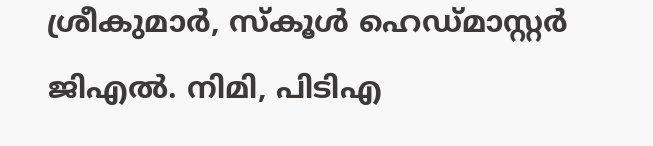ശ്രീകുമാർ, സ്കൂൾ ഹെഡ്മാസ്റ്റർ ജിഎൽ. നിമി, പിടിഎ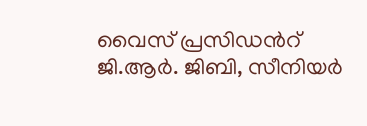വൈസ് പ്രസിഡൻറ് ജി.ആർ. ജിബി, സീനിയർ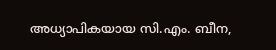അധ്യാപികയായ സി.എം. ബീന,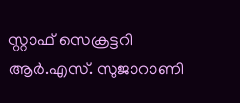സ്റ്റാഫ് സെക്രട്ടറി ആർ.എസ്. സുജാറാണി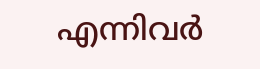എന്നിവർ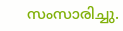സംസാരിച്ചു.